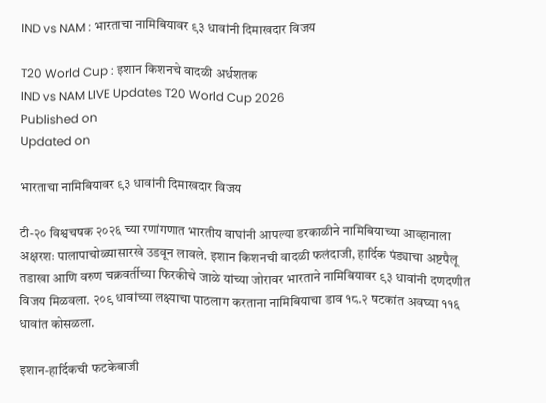IND vs NAM : भारताचा नामिबियावर ९३ धावांनी दिमाखदार विजय

T20 World Cup : इशान किशनचे वादळी अर्धशतक
IND vs NAM LIVE Updates T20 World Cup 2026
Published on
Updated on

भारताचा नामिबियावर ९३ धावांनी दिमाखदार विजय

टी-२० विश्वचषक २०२६ च्या रणांगणात भारतीय वाघांनी आपल्या डरकाळीने नामिबियाच्या आव्हानाला अक्षरशः पालापाचोळ्यासारखे उडवून लावले. इशान किशनची वादळी फलंदाजी, हार्दिक पंड्याचा अष्टपैलू तडाखा आणि वरुण चक्रवर्तीच्या फिरकीचे जाळे यांच्या जोरावर भारताने नामिबियावर ९३ धावांनी दणदणीत विजय मिळवला. २०९ धावांच्या लक्ष्याचा पाठलाग करताना नामिबियाचा डाव १८.२ षटकांत अवघ्या ११६ धावांत कोसळला.

इशान-हार्दिकची फटकेबाजी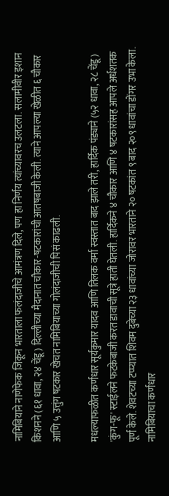नामिबियाने नाणेफेक जिंकून भारताला फलंदाजीचे आमंत्रण दिले, पण हा निर्णय त्यांच्यावरच उलटला. सलामीवीर इशान किशनने (६१ धावा, २४ चेंडू) दिल्लीच्या मैदानात चौकार-षटकारांची आतषबाजी केली. त्याने आपल्या खेळीत ६ चौकार आणि ५ उत्तुंग षटकार खेचत नामिबियाच्या गोलंदाजीची पिसं काढली.

मधल्याफळीत कर्णधार सूर्यकुमार यादव आणि तिलक वर्मा स्वस्तात बाद झाले तरी, हार्दिक पंड्याने (५२ धावा, २८ चेंडू) 'कुंग-फू' स्टाईलने फटकेबाजी करत डावाची सूत्रे हाती घेतली. हार्दिकने ४ चौकार आणि ४ षटकारांसह आपले अर्धशतक पूर्ण केले. शेवटच्या टप्प्यात शिवम दुबेच्या २३ धावांच्या जोरावर भारताने २० षटकांत ९ बाद २०९ धावांचा डोंगर उभा केला. नामिबियाचा कर्णधार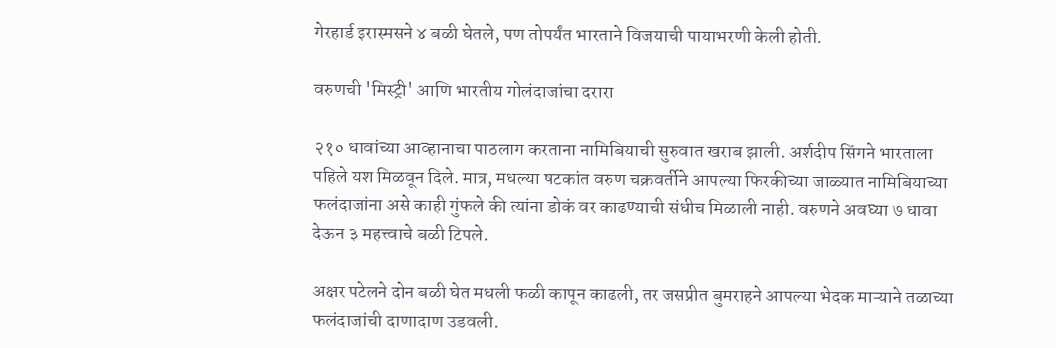गेरहार्ड इरास्मसने ४ बळी घेतले, पण तोपर्यंत भारताने विजयाची पायाभरणी केली होती.

वरुणची 'मिस्ट्री' आणि भारतीय गोलंदाजांचा दरारा

२१० धावांच्या आव्हानाचा पाठलाग करताना नामिबियाची सुरुवात खराब झाली. अर्शदीप सिंगने भारताला पहिले यश मिळवून दिले. मात्र, मधल्या षटकांत वरुण चक्रवर्तीने आपल्या फिरकीच्या जाळ्यात नामिबियाच्या फलंदाजांना असे काही गुंफले की त्यांना डोकं वर काढण्याची संधीच मिळाली नाही. वरुणने अवघ्या ७ धावा देऊन ३ महत्त्वाचे बळी टिपले.

अक्षर पटेलने दोन बळी घेत मधली फळी कापून काढली, तर जसप्रीत बुमराहने आपल्या भेदक माऱ्याने तळाच्या फलंदाजांची दाणादाण उडवली.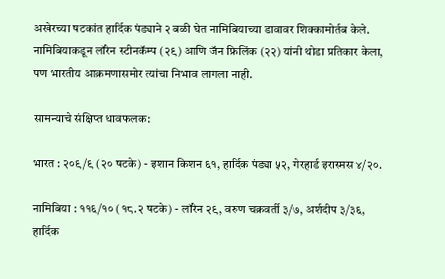अखेरच्या षटकांत हार्दिक पंड्याने २ बळी घेत नामिबियाच्या डावावर शिक्कामोर्तब केले. नामिबियाकडून लॉरेन स्टीनकॅम्प (२९) आणि जॅन फ्रिलिंक (२२) यांनी थोडा प्रतिकार केला, पण भारतीय आक्रमणासमोर त्यांचा निभाव लागला नाही.

सामन्याचे संक्षिप्त धावफलक:

भारत : २०९/९ (२० षटके) - इशान किशन ६१, हार्दिक पंड्या ५२, गेरहार्ड इरास्मस ४/२०.

नामिबिया : ११६/१० (१८.२ षटके) - लॉरेन २९, वरुण चक्रवर्ती ३/७, अर्शदीप ३/३६, हार्दिक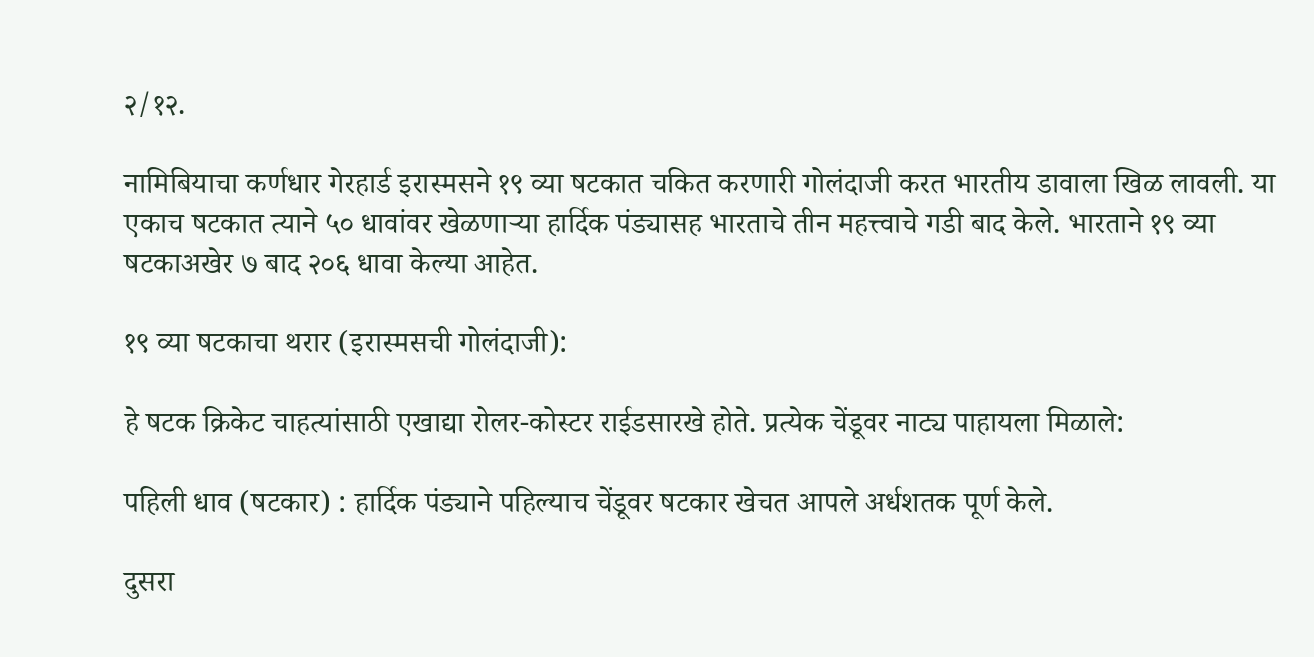२/१२.

नामिबियाचा कर्णधार गेरहार्ड इरास्मसने १९ व्या षटकात चकित करणारी गोलंदाजी करत भारतीय डावाला खिळ लावली. या एकाच षटकात त्याने ५० धावांवर खेळणाऱ्या हार्दिक पंड्यासह भारताचे तीन महत्त्वाचे गडी बाद केले. भारताने १९ व्या षटकाअखेर ७ बाद २०६ धावा केल्या आहेत.

१९ व्या षटकाचा थरार (इरास्मसची गोलंदाजी):

हे षटक क्रिकेट चाहत्यांसाठी एखाद्या रोलर-कोस्टर राईडसारखे होते. प्रत्येक चेंडूवर नाट्य पाहायला मिळाले:

पहिली धाव (षटकार) : हार्दिक पंड्याने पहिल्याच चेंडूवर षटकार खेचत आपले अर्धशतक पूर्ण केले.

दुसरा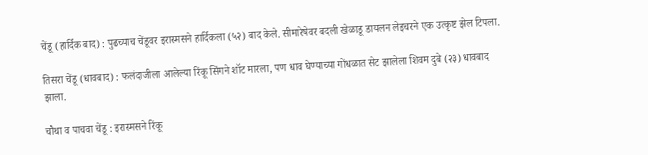चेंडू (हार्दिक बाद) : पुढच्याच चेंडूवर इरास्मसने हार्दिकला (५२) बाद केले. सीमारेषेवर बदली खेळाडू डायलन लेइचरने एक उत्कृष्ट झेल टिपला.

तिसरा चेंडू (धावबाद) : फलंदाजीला आलेल्या रिंकू सिंगने शॉट मारला, पण धाव घेण्याच्या गोंधळात सेट झालेला शिवम दुबे (२३) धावबाद झाला.

चौथा व पाचवा चेंडू : इरास्मसने रिंकू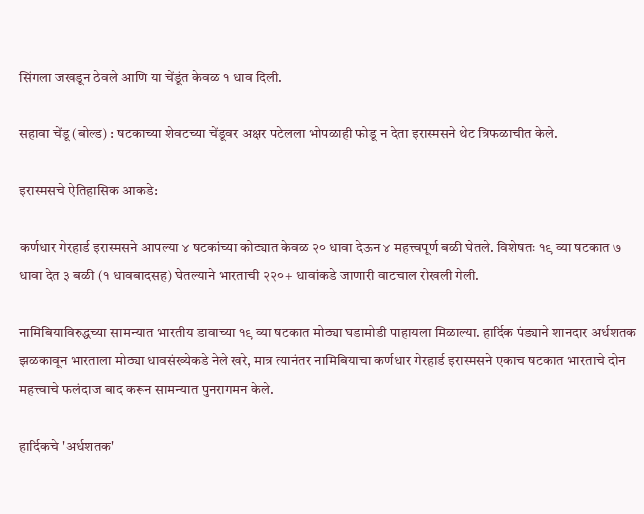सिंगला जखडून ठेवले आणि या चेंडूंत केवळ १ धाव दिली.

सहावा चेंडू (बोल्ड) : षटकाच्या शेवटच्या चेंडूवर अक्षर पटेलला भोपळाही फोडू न देता इरास्मसने थेट त्रिफळाचीत केले.

इरास्मसचे ऐतिहासिक आकडे:

कर्णधार गेरहार्ड इरास्मसने आपल्या ४ षटकांच्या कोट्यात केवळ २० धावा देऊन ४ महत्त्वपूर्ण बळी घेतले. विशेषतः १९ व्या षटकात ७ धावा देत ३ बळी (१ धावबादसह) घेतल्याने भारताची २२०+ धावांकडे जाणारी वाटचाल रोखली गेली.

नामिबियाविरुद्धच्या सामन्यात भारतीय डावाच्या १९ व्या षटकात मोठ्या घडामोडी पाहायला मिळाल्या. हार्दिक पंड्याने शानदार अर्धशतक झळकावून भारताला मोठ्या धावसंख्येकडे नेले खरे, मात्र त्यानंतर नामिबियाचा कर्णधार गेरहार्ड इरास्मसने एकाच षटकात भारताचे दोन महत्त्वाचे फलंदाज बाद करून सामन्यात पुनरागमन केले.

हार्दिकचे 'अर्धशतक'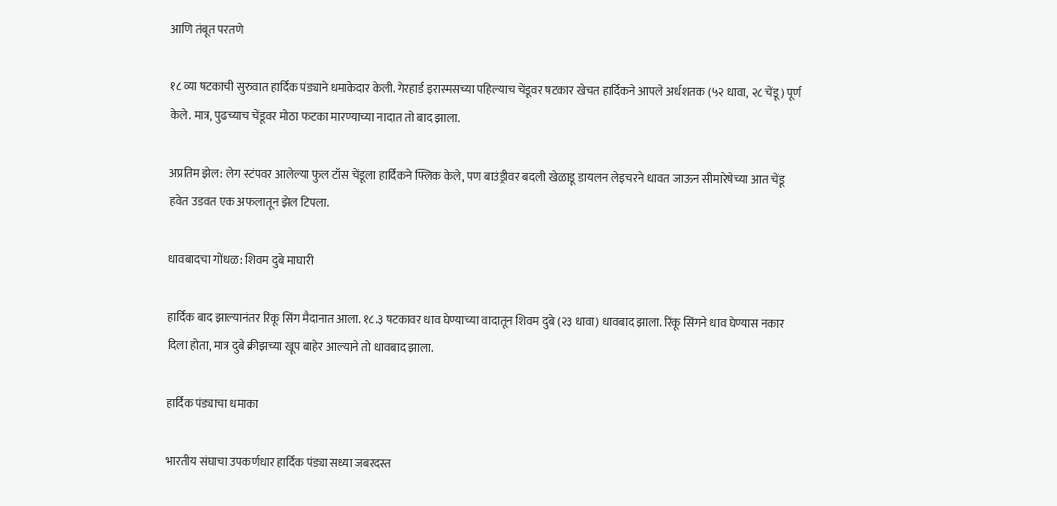आणि तंबूत परतणे

१८ व्या षटकाची सुरुवात हार्दिक पंड्याने धमाकेदार केली. गेरहार्ड इरास्मसच्या पहिल्याच चेंडूवर षटकार खेचत हार्दिकने आपले अर्धशतक (५२ धावा, २८ चेंडू) पूर्ण केले. मात्र, पुढच्याच चेंडूवर मोठा फटका मारण्याच्या नादात तो बाद झाला.

अप्रतिम झेल: लेग स्टंपवर आलेल्या फुल टॉस चेंडूला हार्दिकने फ्लिक केले, पण बाउंड्रीवर बदली खेळाडू डायलन लेइचरने धावत जाऊन सीमारेषेच्या आत चेंडू हवेत उडवत एक अफलातून झेल टिपला.

धावबादचा गोंधळ: शिवम दुबे माघारी

हार्दिक बाद झाल्यानंतर रिंकू सिंग मैदानात आला. १८.३ षटकावर धाव घेण्याच्या वादातून शिवम दुबे (२३ धावा) धावबाद झाला. रिंकू सिंगने धाव घेण्यास नकार दिला होता, मात्र दुबे क्रीझच्या खूप बाहेर आल्याने तो धावबाद झाला.

हार्दिक पंड्याचा धमाका

भारतीय संघाचा उपकर्णधार हार्दिक पंड्या सध्या जबरदस्त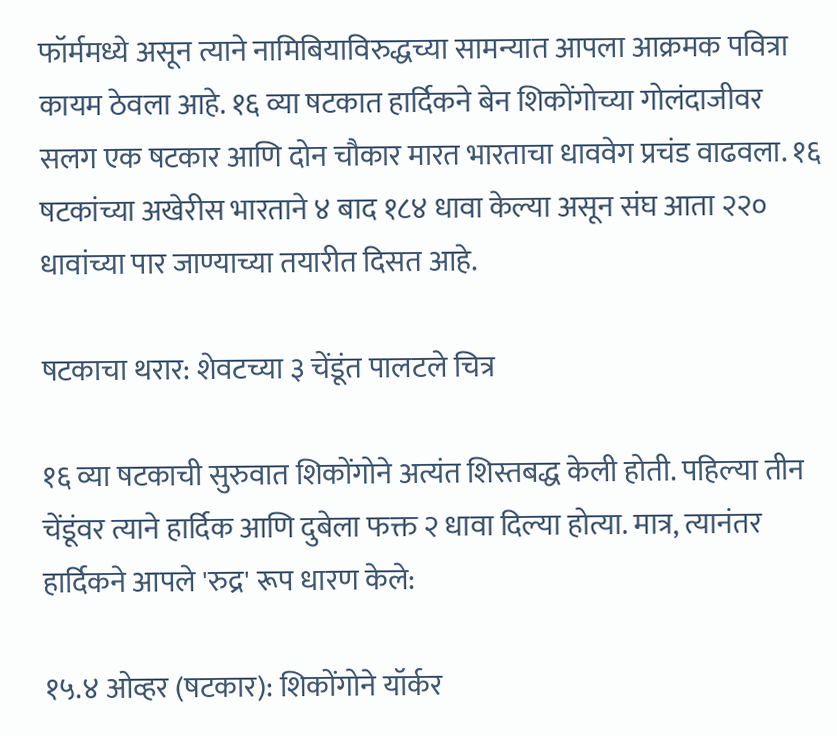फॉर्ममध्ये असून त्याने नामिबियाविरुद्धच्या सामन्यात आपला आक्रमक पवित्रा कायम ठेवला आहे. १६ व्या षटकात हार्दिकने बेन शिकोंगोच्या गोलंदाजीवर सलग एक षटकार आणि दोन चौकार मारत भारताचा धाववेग प्रचंड वाढवला. १६ षटकांच्या अखेरीस भारताने ४ बाद १८४ धावा केल्या असून संघ आता २२० धावांच्या पार जाण्याच्या तयारीत दिसत आहे.

षटकाचा थरार: शेवटच्या ३ चेंडूंत पालटले चित्र

१६ व्या षटकाची सुरुवात शिकोंगोने अत्यंत शिस्तबद्ध केली होती. पहिल्या तीन चेंडूंवर त्याने हार्दिक आणि दुबेला फक्त २ धावा दिल्या होत्या. मात्र, त्यानंतर हार्दिकने आपले 'रुद्र' रूप धारण केले:

१५.४ ओव्हर (षटकार): शिकोंगोने यॉर्कर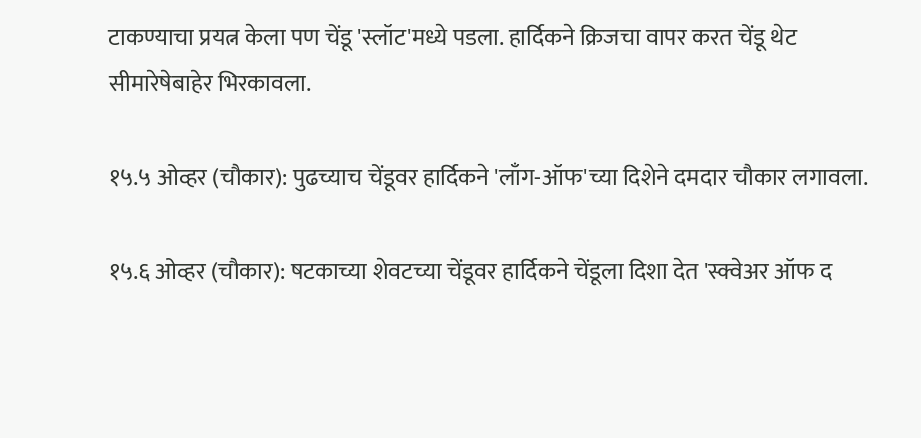टाकण्याचा प्रयत्न केला पण चेंडू 'स्लॉट'मध्ये पडला. हार्दिकने क्रिजचा वापर करत चेंडू थेट सीमारेषेबाहेर भिरकावला.

१५.५ ओव्हर (चौकार): पुढच्याच चेंडूवर हार्दिकने 'लाँग-ऑफ'च्या दिशेने दमदार चौकार लगावला.

१५.६ ओव्हर (चौकार): षटकाच्या शेवटच्या चेंडूवर हार्दिकने चेंडूला दिशा देत 'स्क्वेअर ऑफ द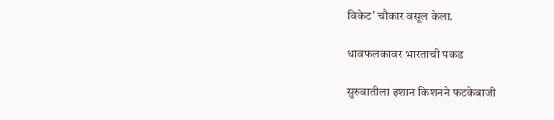विकेट' चौकार वसूल केला.

धावफलकावर भारताची पकड

सुरुवातीला इशान किशनने फटकेबाजी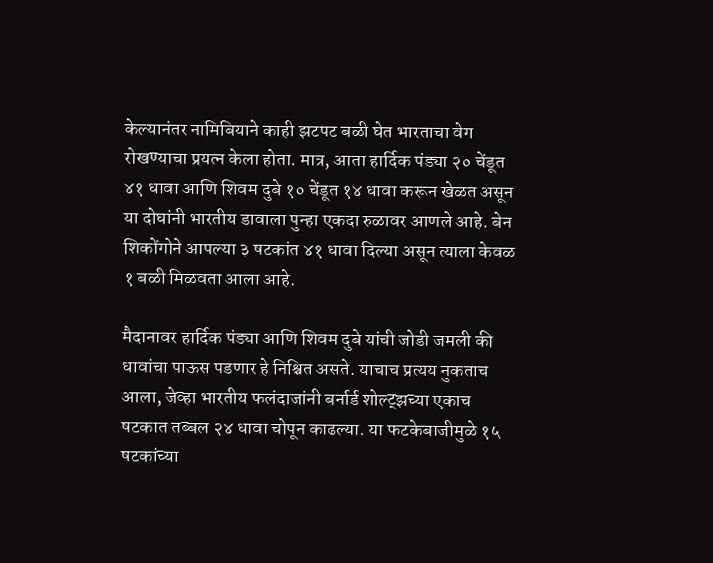केल्यानंतर नामिबियाने काही झटपट बळी घेत भारताचा वेग रोखण्याचा प्रयत्न केला होता. मात्र, आता हार्दिक पंड्या २० चेंडूत ४१ धावा आणि शिवम दुबे १० चेंडूत १४ धावा करून खेळत असून या दोघांनी भारतीय डावाला पुन्हा एकदा रुळावर आणले आहे. बेन शिकोंगोने आपल्या ३ षटकांत ४१ धावा दिल्या असून त्याला केवळ १ बळी मिळवता आला आहे.

मैदानावर हार्दिक पंड्या आणि शिवम दुबे यांची जोडी जमली की धावांचा पाऊस पडणार हे निश्चित असते. याचाच प्रत्यय नुकताच आला, जेव्हा भारतीय फलंदाजांनी बर्नार्ड शोल्ट्झच्या एकाच षटकात तब्बल २४ धावा चोपून काढल्या. या फटकेबाजीमुळे १५ षटकांच्या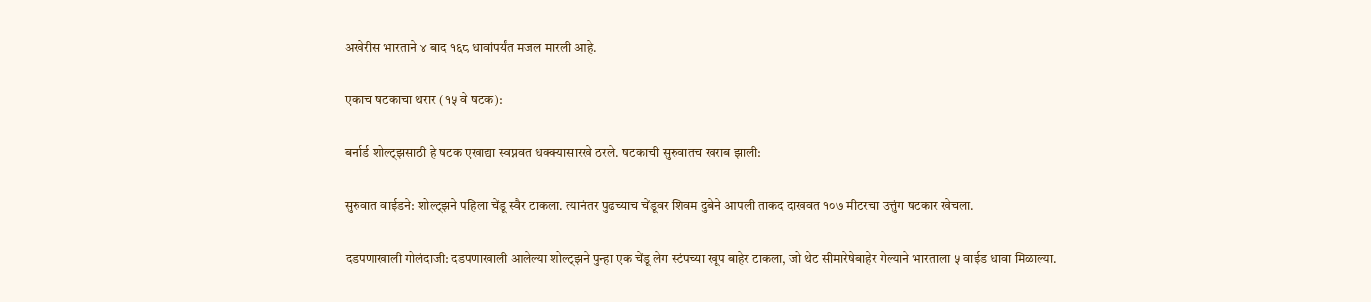अखेरीस भारताने ४ बाद १६८ धावांपर्यंत मजल मारली आहे.

एकाच षटकाचा थरार (१५ वे षटक):

बर्नार्ड शोल्ट्झसाठी हे षटक एखाद्या स्वप्नवत धक्क्यासारखे ठरले. षटकाची सुरुवातच खराब झाली:

सुरुवात वाईडने: शोल्ट्झने पहिला चेंडू स्वैर टाकला. त्यानंतर पुढच्याच चेंडूवर शिवम दुबेने आपली ताकद दाखवत १०७ मीटरचा उत्तुंग षटकार खेचला.

दडपणाखाली गोलंदाजी: दडपणाखाली आलेल्या शोल्ट्झने पुन्हा एक चेंडू लेग स्टंपच्या खूप बाहेर टाकला, जो थेट सीमारेषेबाहेर गेल्याने भारताला ५ वाईड धावा मिळाल्या.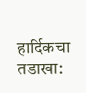हार्दिकचा तडाखा: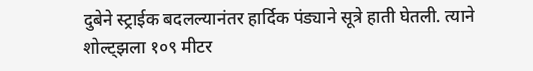दुबेने स्ट्राईक बदलल्यानंतर हार्दिक पंड्याने सूत्रे हाती घेतली. त्याने शोल्ट्झला १०९ मीटर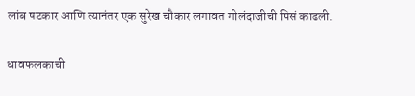लांब षटकार आणि त्यानंतर एक सुरेख चौकार लगावत गोलंदाजीची पिसं काढली.

धावफलकाची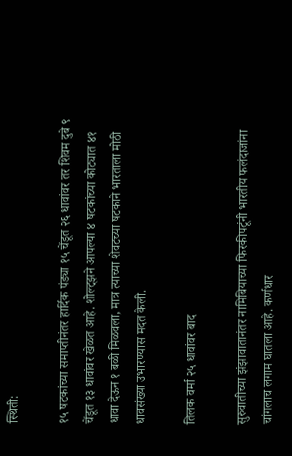स्थिती:

१५ षटकांच्या समाप्तीनंतर हार्दिक पंड्या १५ चेंडूत २६ धावांवर तर शिवम दुबे ९ चेंडूत १३ धावांवर खेळत आहे. शोल्ट्झने आपल्या ४ षटकांच्या कोट्यात ४१ धावा देऊन १ बळी मिळवला, मात्र त्याच्या शेवटच्या षटकाने भारताला मोठी धावसंख्या उभारण्यास मदत केली.

तिलक वर्मा २५ धावांवर बाद

सुरुवातीच्या झंझावातानंतर नामिबियाच्या फिरकीपटूंनी भारतीय फलंदाजांना चांगलाच लगाम घातला आहे. कर्णधार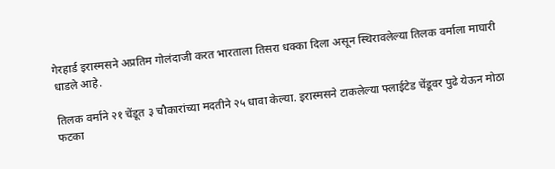गेरहार्ड इरास्मसने अप्रतिम गोलंदाजी करत भारताला तिसरा धक्का दिला असून स्थिरावलेल्या तिलक वर्माला माघारी धाडले आहे.

तिलक वर्माने २१ चेंडूत ३ चौकारांच्या मदतीने २५ धावा केल्या. इरास्मसने टाकलेल्या फ्लाईटेड चेंडूवर पुढे येऊन मोठा फटका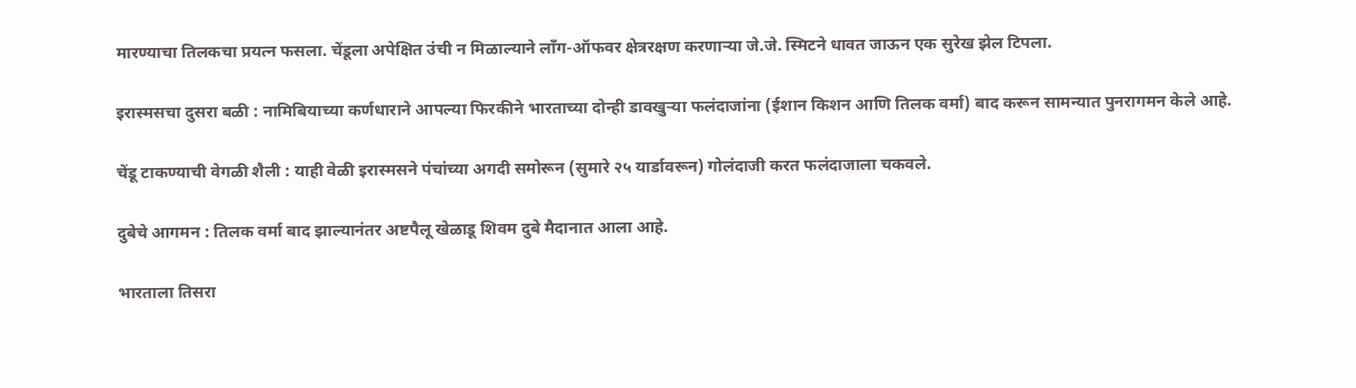मारण्याचा तिलकचा प्रयत्न फसला. चेंडूला अपेक्षित उंची न मिळाल्याने लाँग-ऑफवर क्षेत्ररक्षण करणाऱ्या जे.जे. स्मिटने धावत जाऊन एक सुरेख झेल टिपला.

इरास्मसचा दुसरा बळी : नामिबियाच्या कर्णधाराने आपल्या फिरकीने भारताच्या दोन्ही डावखुऱ्या फलंदाजांना (ईशान किशन आणि तिलक वर्मा) बाद करून सामन्यात पुनरागमन केले आहे.

चेंडू टाकण्याची वेगळी शैली : याही वेळी इरास्मसने पंचांच्या अगदी समोरून (सुमारे २५ यार्डावरून) गोलंदाजी करत फलंदाजाला चकवले.

दुबेचे आगमन : तिलक वर्मा बाद झाल्यानंतर अष्टपैलू खेळाडू शिवम दुबे मैदानात आला आहे.

भारताला तिसरा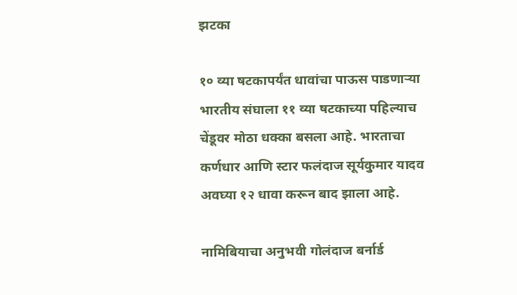झटका

१० व्या षटकापर्यंत धावांचा पाऊस पाडणाऱ्या भारतीय संघाला ११ व्या षटकाच्या पहिल्याच चेंडूवर मोठा धक्का बसला आहे. भारताचा कर्णधार आणि स्टार फलंदाज सूर्यकुमार यादव अवघ्या १२ धावा करून बाद झाला आहे.

नामिबियाचा अनुभवी गोलंदाज बर्नार्ड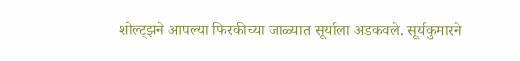शोल्ट्झने आपल्या फिरकीच्या जाळ्यात सूर्याला अडकवले. सूर्यकुमारने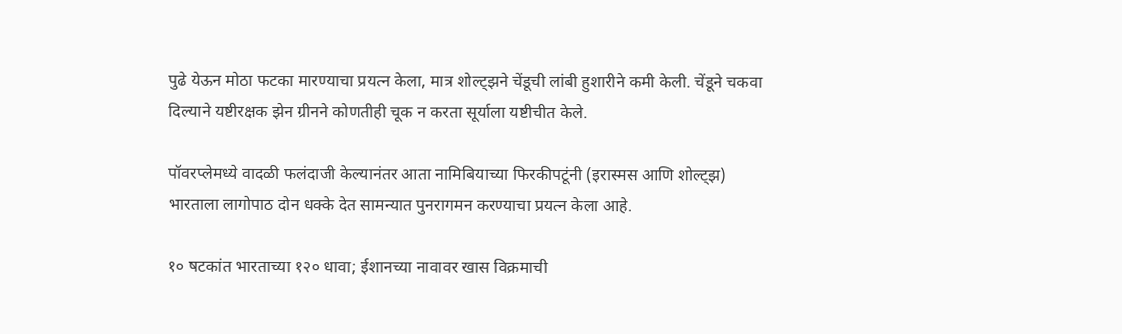पुढे येऊन मोठा फटका मारण्याचा प्रयत्न केला, मात्र शोल्ट्झने चेंडूची लांबी हुशारीने कमी केली. चेंडूने चकवा दिल्याने यष्टीरक्षक झेन ग्रीनने कोणतीही चूक न करता सूर्याला यष्टीचीत केले.

पॉवरप्लेमध्ये वादळी फलंदाजी केल्यानंतर आता नामिबियाच्या फिरकीपटूंनी (इरास्मस आणि शोल्ट्झ) भारताला लागोपाठ दोन धक्के देत सामन्यात पुनरागमन करण्याचा प्रयत्न केला आहे.

१० षटकांत भारताच्या १२० धावा; ईशानच्या नावावर खास विक्रमाची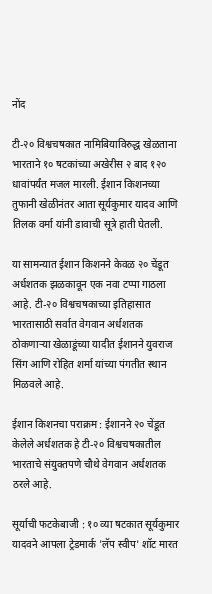नोंद

टी-२० विश्वचषकात नामिबियाविरुद्ध खेळताना भारताने १० षटकांच्या अखेरीस २ बाद १२० धावांपर्यंत मजल मारली. ईशान किशनच्या तुफानी खेळीनंतर आता सूर्यकुमार यादव आणि तिलक वर्मा यांनी डावाची सूत्रे हाती घेतली.

या सामन्यात ईशान किशनने केवळ २० चेंडूत अर्धशतक झळकावून एक नवा टप्पा गाठला आहे. टी-२० विश्वचषकाच्या इतिहासात भारतासाठी सर्वात वेगवान अर्धशतक ठोकणाऱ्या खेळाडूंच्या यादीत ईशानने युवराज सिंग आणि रोहित शर्मा यांच्या पंगतीत स्थान मिळवले आहे.

ईशान किशनचा पराक्रम : ईशानने २० चेंडूत केलेले अर्धशतक हे टी-२० विश्वचषकातील भारताचे संयुक्तपणे चौथे वेगवान अर्धशतक ठरले आहे.

सूर्याची फटकेबाजी : १० व्या षटकात सूर्यकुमार यादवने आपला ट्रेडमार्क 'लॅप स्वीप' शॉट मारत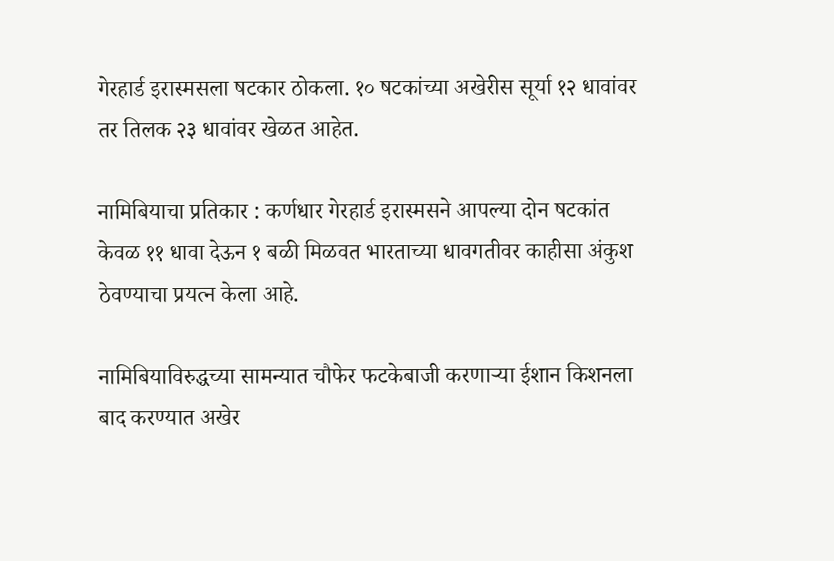गेरहार्ड इरास्मसला षटकार ठोकला. १० षटकांच्या अखेरीस सूर्या १२ धावांवर तर तिलक २३ धावांवर खेळत आहेत.

नामिबियाचा प्रतिकार : कर्णधार गेरहार्ड इरास्मसने आपल्या दोन षटकांत केवळ ११ धावा देऊन १ बळी मिळवत भारताच्या धावगतीवर काहीसा अंकुश ठेवण्याचा प्रयत्न केला आहे.

नामिबियाविरुद्धच्या सामन्यात चौफेर फटकेबाजी करणाऱ्या ईशान किशनला बाद करण्यात अखेर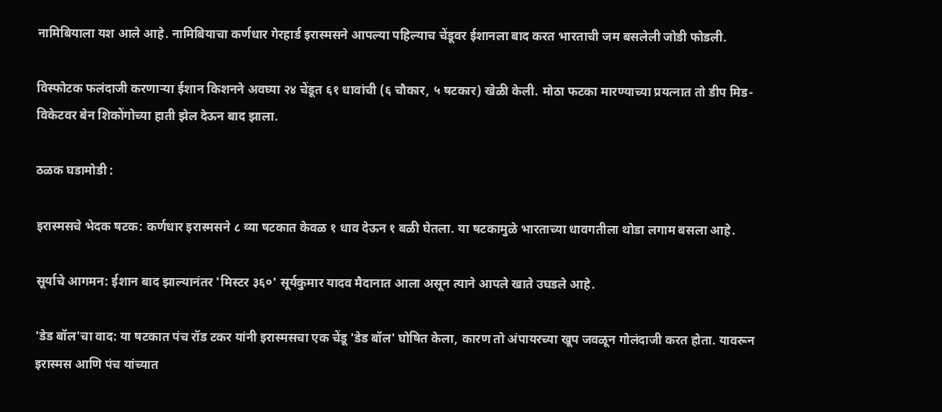नामिबियाला यश आले आहे. नामिबियाचा कर्णधार गेरहार्ड इरास्मसने आपल्या पहिल्याच चेंडूवर ईशानला बाद करत भारताची जम बसलेली जोडी फोडली.

विस्फोटक फलंदाजी करणाऱ्या ईशान किशनने अवघ्या २४ चेंडूत ६१ धावांची (६ चौकार, ५ षटकार) खेळी केली. मोठा फटका मारण्याच्या प्रयत्नात तो डीप मिड-विकेटवर बेन शिकोंगोच्या हाती झेल देऊन बाद झाला.

ठळक घडामोडी :

इरास्मसचे भेदक षटक: कर्णधार इरास्मसने ८ व्या षटकात केवळ १ धाव देऊन १ बळी घेतला. या षटकामुळे भारताच्या धावगतीला थोडा लगाम बसला आहे.

सूर्याचे आगमन: ईशान बाद झाल्यानंतर 'मिस्टर ३६०' सूर्यकुमार यादव मैदानात आला असून त्याने आपले खाते उघडले आहे.

'डेड बॉल'चा वाद: या षटकात पंच रॉड टकर यांनी इरास्मसचा एक चेंडू 'डेड बॉल' घोषित केला, कारण तो अंपायरच्या खूप जवळून गोलंदाजी करत होता. यावरून इरास्मस आणि पंच यांच्यात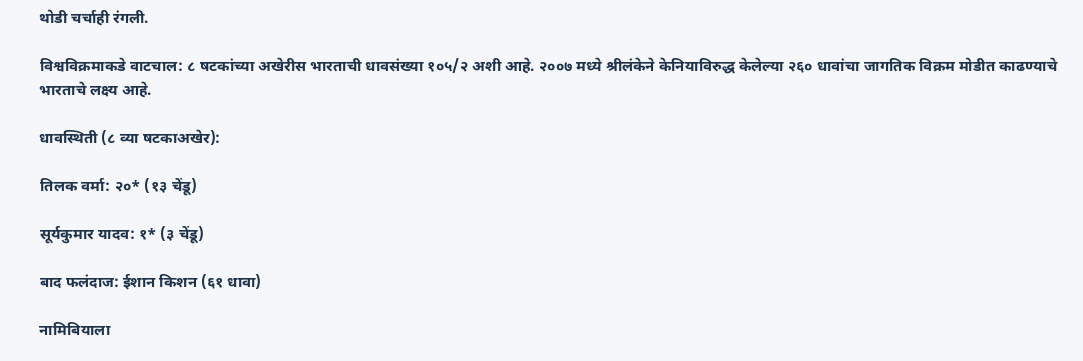थोडी चर्चाही रंगली.

विश्वविक्रमाकडे वाटचाल: ८ षटकांच्या अखेरीस भारताची धावसंख्या १०५/२ अशी आहे. २००७ मध्ये श्रीलंकेने केनियाविरुद्ध केलेल्या २६० धावांचा जागतिक विक्रम मोडीत काढण्याचे भारताचे लक्ष्य आहे.

धावस्थिती (८ व्या षटकाअखेर):

तिलक वर्मा: २०* (१३ चेंडू)

सूर्यकुमार यादव: १* (३ चेंडू)

बाद फलंदाज: ईशान किशन (६१ धावा)

नामिबियाला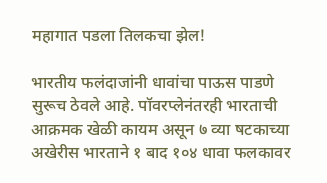महागात पडला तिलकचा झेल!

भारतीय फलंदाजांनी धावांचा पाऊस पाडणे सुरूच ठेवले आहे. पॉवरप्लेनंतरही भारताची आक्रमक खेळी कायम असून ७ व्या षटकाच्या अखेरीस भारताने १ बाद १०४ धावा फलकावर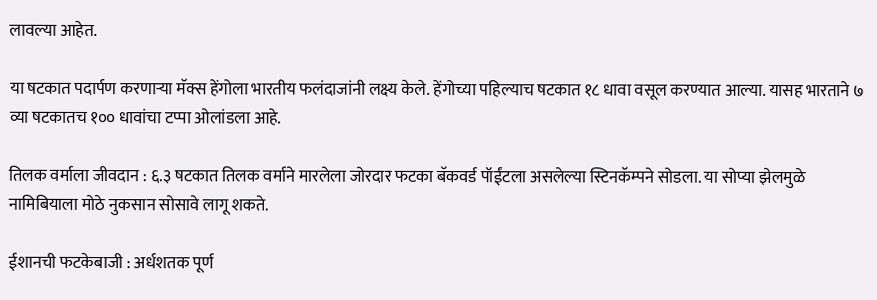लावल्या आहेत.

या षटकात पदार्पण करणाऱ्या मॅक्स हेंगोला भारतीय फलंदाजांनी लक्ष्य केले. हेंगोच्या पहिल्याच षटकात १८ धावा वसूल करण्यात आल्या. यासह भारताने ७ व्या षटकातच १०० धावांचा टप्पा ओलांडला आहे.

तिलक वर्माला जीवदान : ६.३ षटकात तिलक वर्माने मारलेला जोरदार फटका बॅकवर्ड पॉईंटला असलेल्या स्टिनकॅम्पने सोडला. या सोप्या झेलमुळे नामिबियाला मोठे नुकसान सोसावे लागू शकते.

ईशानची फटकेबाजी : अर्धशतक पूर्ण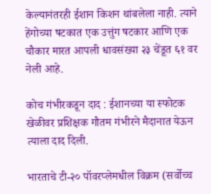केल्यानंतरही ईशान किशन थांबलेला नाही. त्याने हेंगोच्या षटकात एक उत्तुंग षटकार आणि एक चौकार मारत आपली धावसंख्या २३ चेंडूत ६१ वर नेली आहे.

कोच गंभीरकडून दाद : ईशानच्या या स्फोटक खेळीवर प्रशिक्षक गौतम गंभीरने मैदानात येऊन त्याला दाद दिली.

भारताचे टी-२० पॉवरप्लेमधील विक्रम (सर्वोच्च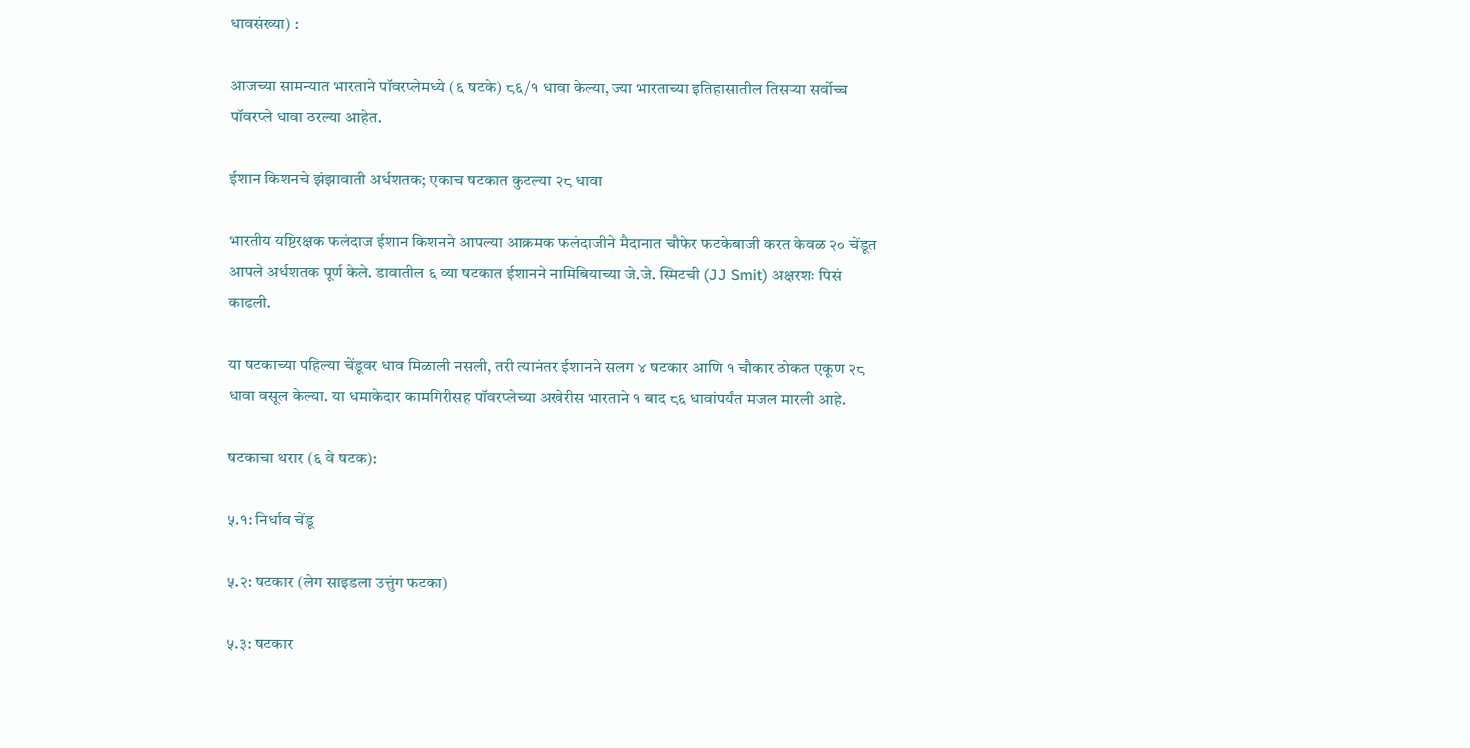धावसंख्या) :

आजच्या सामन्यात भारताने पॉवरप्लेमध्ये (६ षटके) ८६/१ धावा केल्या, ज्या भारताच्या इतिहासातील तिसऱ्या सर्वोच्च पॉवरप्ले धावा ठरल्या आहेत.

ईशान किशनचे झंझावाती अर्धशतक; एकाच षटकात कुटल्या २८ धावा

भारतीय यष्टिरक्षक फलंदाज ईशान किशनने आपल्या आक्रमक फलंदाजीने मैदानात चौफेर फटकेबाजी करत केवळ २० चेंडूत आपले अर्धशतक पूर्ण केले. डावातील ६ व्या षटकात ईशानने नामिबियाच्या जे.जे. स्मिटची (JJ Smit) अक्षरशः पिसं काढली.

या षटकाच्या पहिल्या चेंडूवर धाव मिळाली नसली, तरी त्यानंतर ईशानने सलग ४ षटकार आणि १ चौकार ठोकत एकूण २८ धावा वसूल केल्या. या धमाकेदार कामगिरीसह पॉवरप्लेच्या अखेरीस भारताने १ बाद ८६ धावांपर्यंत मजल मारली आहे.

षटकाचा थरार (६ वे षटक):

५.१: निर्धाव चेंडू

५.२: षटकार (लेग साइडला उत्तुंग फटका)

५.३: षटकार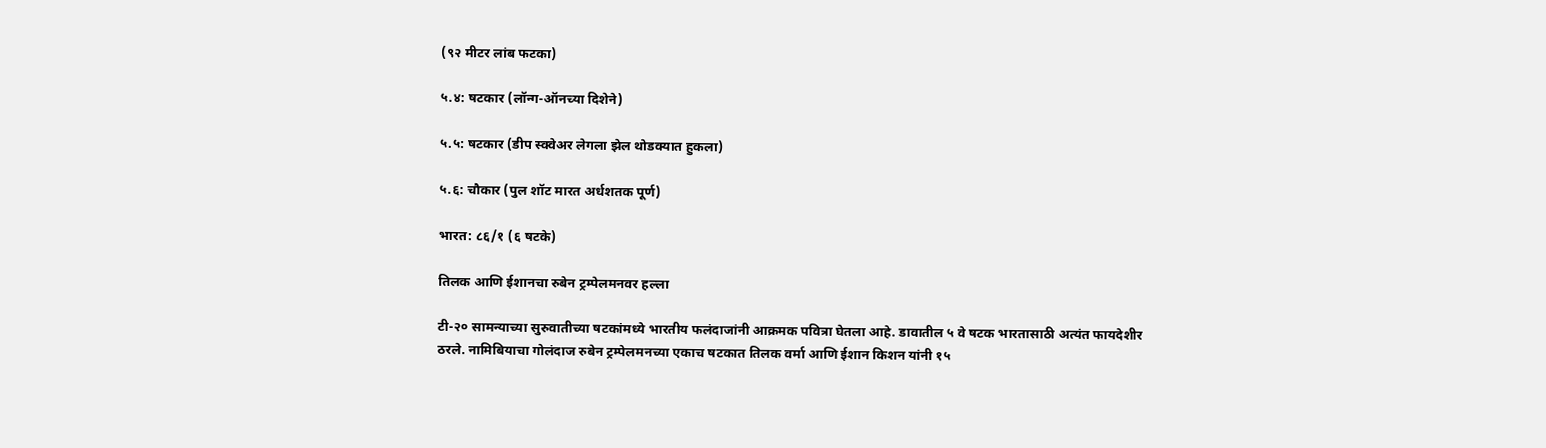(९२ मीटर लांब फटका)

५.४: षटकार (लॉन्ग-ऑनच्या दिशेने)

५.५: षटकार (डीप स्क्वेअर लेगला झेल थोडक्यात हुकला)

५.६: चौकार (पुल शॉट मारत अर्धशतक पूर्ण)

भारत: ८६/१ (६ षटके)

तिलक आणि ईशानचा रुबेन ट्रम्पेलमनवर हल्ला

टी-२० सामन्याच्या सुरुवातीच्या षटकांमध्ये भारतीय फलंदाजांनी आक्रमक पवित्रा घेतला आहे. डावातील ५ वे षटक भारतासाठी अत्यंत फायदेशीर ठरले. नामिबियाचा गोलंदाज रुबेन ट्रम्पेलमनच्या एकाच षटकात तिलक वर्मा आणि ईशान किशन यांनी १५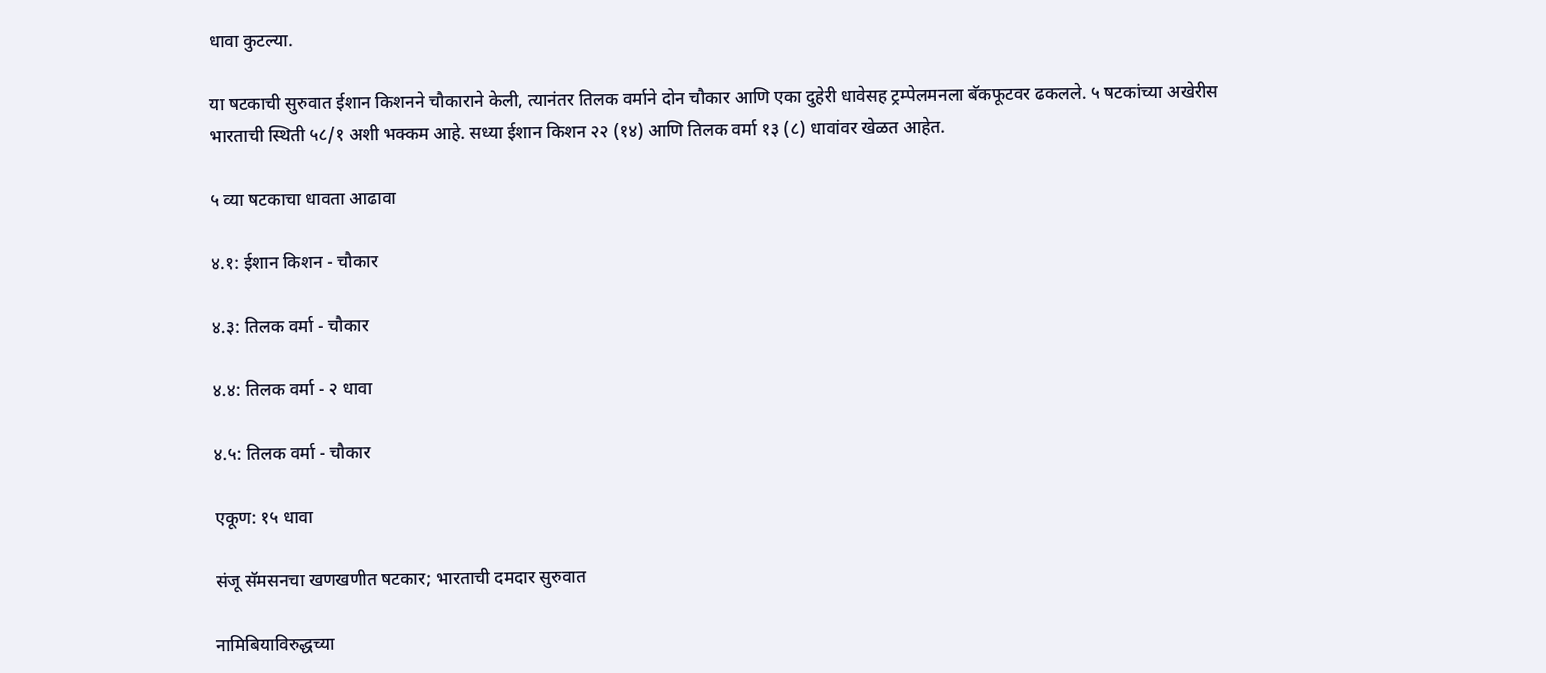धावा कुटल्या.

या षटकाची सुरुवात ईशान किशनने चौकाराने केली, त्यानंतर तिलक वर्माने दोन चौकार आणि एका दुहेरी धावेसह ट्रम्पेलमनला बॅकफूटवर ढकलले. ५ षटकांच्या अखेरीस भारताची स्थिती ५८/१ अशी भक्कम आहे. सध्या ईशान किशन २२ (१४) आणि तिलक वर्मा १३ (८) धावांवर खेळत आहेत.

५ व्या षटकाचा धावता आढावा

४.१: ईशान किशन - चौकार

४.३: तिलक वर्मा - चौकार

४.४: तिलक वर्मा - २ धावा

४.५: तिलक वर्मा - चौकार

एकूण: १५ धावा

संजू सॅमसनचा खणखणीत षटकार; भारताची दमदार सुरुवात

नामिबियाविरुद्धच्या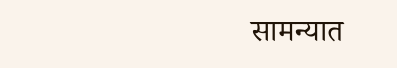सामन्यात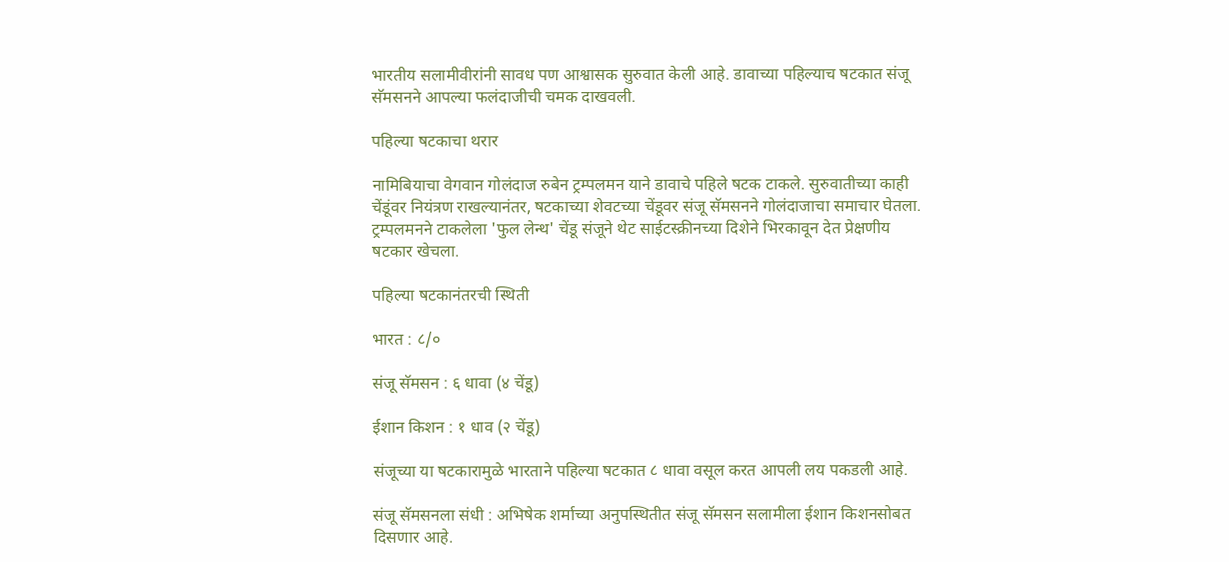भारतीय सलामीवीरांनी सावध पण आश्वासक सुरुवात केली आहे. डावाच्या पहिल्याच षटकात संजू सॅमसनने आपल्या फलंदाजीची चमक दाखवली.

पहिल्या षटकाचा थरार

नामिबियाचा वेगवान गोलंदाज रुबेन ट्रम्पलमन याने डावाचे पहिले षटक टाकले. सुरुवातीच्या काही चेंडूंवर नियंत्रण राखल्यानंतर, षटकाच्या शेवटच्या चेंडूवर संजू सॅमसनने गोलंदाजाचा समाचार घेतला. ट्रम्पलमनने टाकलेला 'फुल लेन्थ' चेंडू संजूने थेट साईटस्क्रीनच्या दिशेने भिरकावून देत प्रेक्षणीय षटकार खेचला.

पहिल्या षटकानंतरची स्थिती

भारत : ८/०

संजू सॅमसन : ६ धावा (४ चेंडू)

ईशान किशन : १ धाव (२ चेंडू)

संजूच्या या षटकारामुळे भारताने पहिल्या षटकात ८ धावा वसूल करत आपली लय पकडली आहे.

संजू सॅमसनला संधी : अभिषेक शर्माच्या अनुपस्थितीत संजू सॅमसन सलामीला ईशान किशनसोबत दिसणार आहे.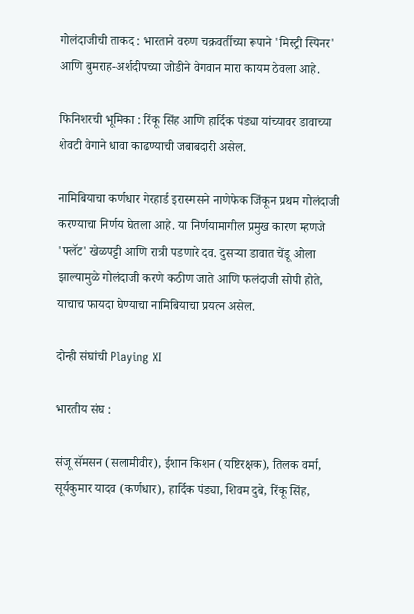गोलंदाजीची ताकद : भारताने वरुण चक्रवर्तीच्या रूपाने 'मिस्ट्री स्पिनर' आणि बुमराह-अर्शदीपच्या जोडीने वेगवान मारा कायम ठेवला आहे.

फिनिशरची भूमिका : रिंकू सिंह आणि हार्दिक पंड्या यांच्यावर डावाच्या शेवटी वेगाने धावा काढण्याची जबाबदारी असेल.

नामिबियाचा कर्णधार गेरहार्ड इरास्मसने नाणेफेक जिंकून प्रथम गोलंदाजी करण्याचा निर्णय घेतला आहे. या निर्णयामागील प्रमुख कारण म्हणजे 'फ्लॅट' खेळपट्टी आणि रात्री पडणारे दव. दुसऱ्या डावात चेंडू ओला झाल्यामुळे गोलंदाजी करणे कठीण जाते आणि फलंदाजी सोपी होते, याचाच फायदा घेण्याचा नामिबियाचा प्रयत्न असेल.

दोन्ही संघांची Playing XI

भारतीय संघ :

संजू सॅमसन (सलामीवीर), ईशान किशन (यष्टिरक्षक), तिलक वर्मा, सूर्यकुमार यादव (कर्णधार), हार्दिक पंड्या, शिवम दुबे, रिंकू सिंह,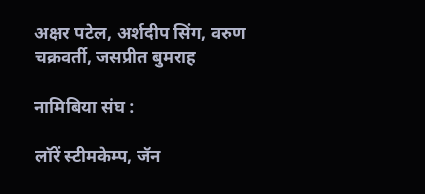अक्षर पटेल, अर्शदीप सिंग, वरुण चक्रवर्ती, जसप्रीत बुमराह

नामिबिया संघ :

लॉरें स्टीमकेम्प, जॅन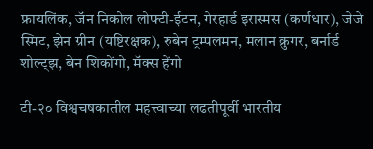फ्रायलिंक, जॅन निकोल लोफ्टी-ईटन, गेरहार्ड इरास्मस (कर्णधार), जेजे स्मिट, झेन ग्रीन (यष्टिरक्षक), रुबेन ट्रम्पलमन, मलान क्रुगर, बर्नार्ड शोल्ट्झ, बेन शिकोंगो, मॅक्स हेंगो

टी-२० विश्वचषकातील महत्त्वाच्या लढतीपूर्वी भारतीय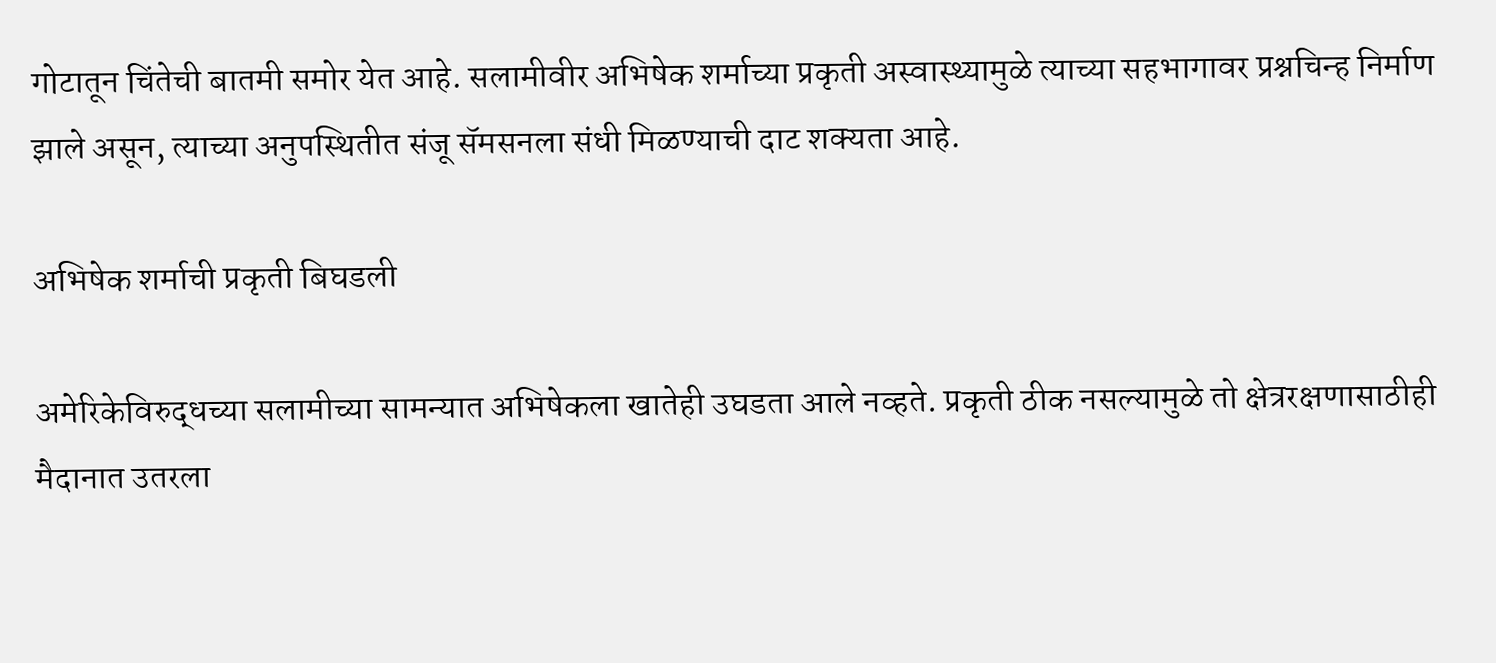गोटातून चिंतेची बातमी समोर येत आहे. सलामीवीर अभिषेक शर्माच्या प्रकृती अस्वास्थ्यामुळे त्याच्या सहभागावर प्रश्नचिन्ह निर्माण झाले असून, त्याच्या अनुपस्थितीत संजू सॅमसनला संधी मिळण्याची दाट शक्यता आहे.

अभिषेक शर्माची प्रकृती बिघडली

अमेरिकेविरुद्धच्या सलामीच्या सामन्यात अभिषेकला खातेही उघडता आले नव्हते. प्रकृती ठीक नसल्यामुळे तो क्षेत्ररक्षणासाठीही मैदानात उतरला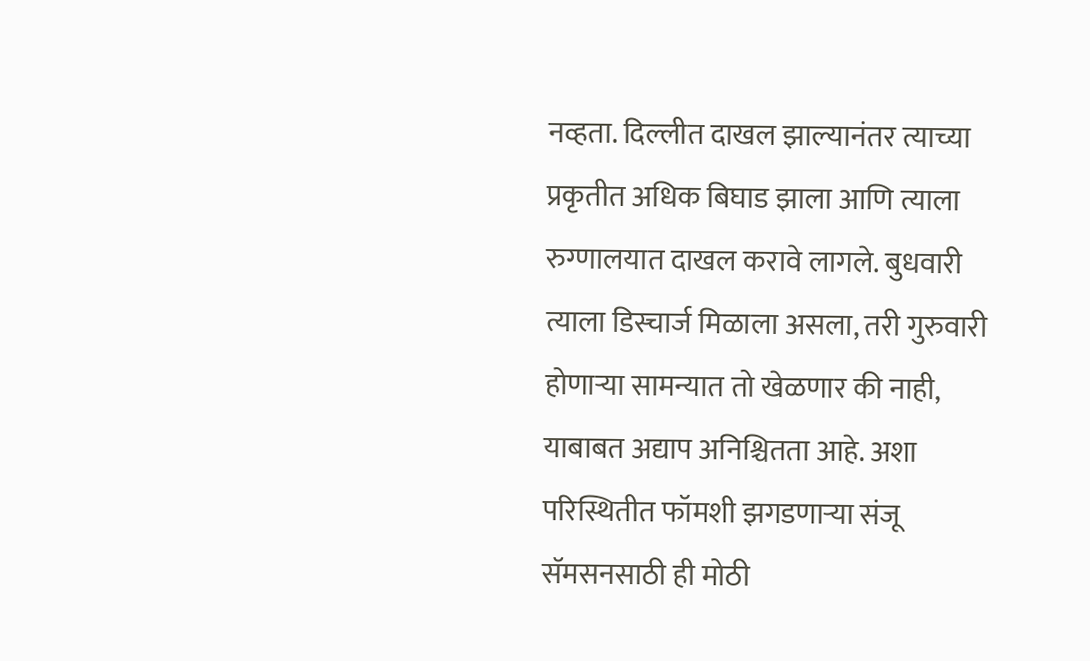नव्हता. दिल्लीत दाखल झाल्यानंतर त्याच्या प्रकृतीत अधिक बिघाड झाला आणि त्याला रुग्णालयात दाखल करावे लागले. बुधवारी त्याला डिस्चार्ज मिळाला असला, तरी गुरुवारी होणाऱ्या सामन्यात तो खेळणार की नाही, याबाबत अद्याप अनिश्चितता आहे. अशा परिस्थितीत फॉमशी झगडणाऱ्या संजू सॅमसनसाठी ही मोठी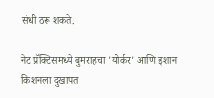संधी ठरू शकते.

नेट प्रॅक्टिसमध्ये बुमराहचा 'योर्कर' आणि इशान किशनला दुखापत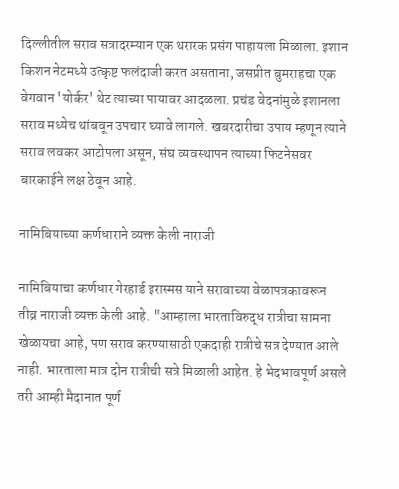दिल्लीतील सराव सत्रादरम्यान एक थरारक प्रसंग पाहायला मिळाला. इशान किशन नेटमध्ये उत्कृष्ट फलंदाजी करत असताना, जसप्रीत बुमराहचा एक वेगवान 'योर्कर' थेट त्याच्या पायावर आदळला. प्रचंड वेदनांमुळे इशानला सराव मध्येच थांबवून उपचार घ्यावे लागले. खबरदारीचा उपाय म्हणून त्याने सराव लवकर आटोपला असून, संघ व्यवस्थापन त्याच्या फिटनेसवर बारकाईने लक्ष ठेवून आहे.

नामिबियाच्या कर्णधाराने व्यक्त केली नाराजी

नामिबियाचा कर्णधार गेरहार्ड इरास्मस याने सरावाच्या वेळापत्रकावरून तीव्र नाराजी व्यक्त केली आहे. "आम्हाला भारताविरुद्ध रात्रीचा सामना खेळायचा आहे, पण सराव करण्यासाठी एकदाही रात्रीचे सत्र देण्यात आले नाही. भारताला मात्र दोन रात्रीची सत्रे मिळाली आहेत. हे भेदभावपूर्ण असले तरी आम्ही मैदानात पूर्ण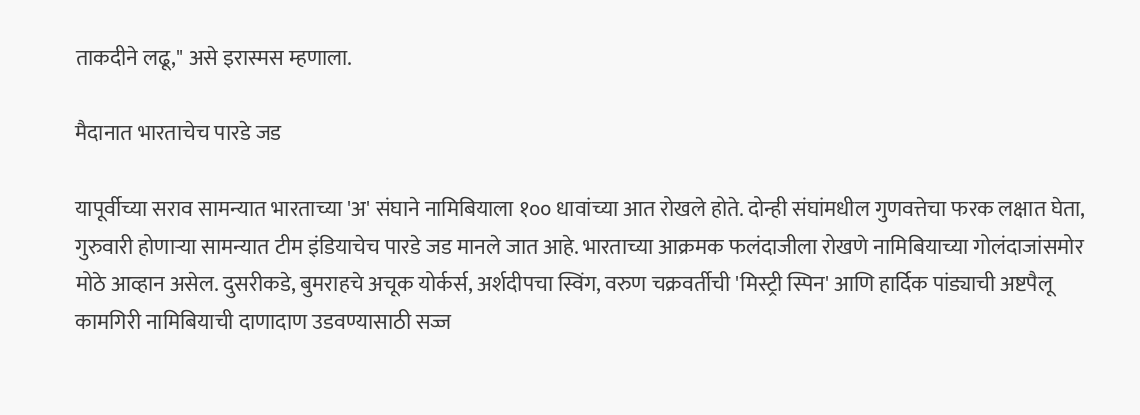ताकदीने लढू," असे इरास्मस म्हणाला.

मैदानात भारताचेच पारडे जड

यापूर्वीच्या सराव सामन्यात भारताच्या 'अ' संघाने नामिबियाला १०० धावांच्या आत रोखले होते. दोन्ही संघांमधील गुणवत्तेचा फरक लक्षात घेता, गुरुवारी होणाऱ्या सामन्यात टीम इंडियाचेच पारडे जड मानले जात आहे. भारताच्या आक्रमक फलंदाजीला रोखणे नामिबियाच्या गोलंदाजांसमोर मोठे आव्हान असेल. दुसरीकडे, बुमराहचे अचूक योर्कर्स, अर्शदीपचा स्विंग, वरुण चक्रवर्तीची 'मिस्ट्री स्पिन' आणि हार्दिक पांड्याची अष्टपैलू कामगिरी नामिबियाची दाणादाण उडवण्यासाठी सज्ज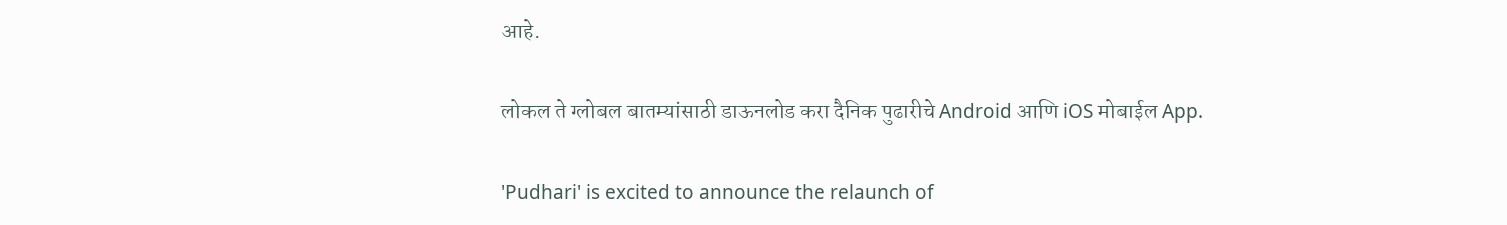आहे.

लोकल ते ग्लोबल बातम्यांसाठी डाऊनलोड करा दैनिक पुढारीचे Android आणि iOS मोबाईल App.

'Pudhari' is excited to announce the relaunch of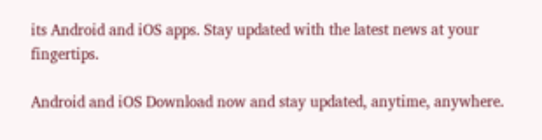its Android and iOS apps. Stay updated with the latest news at your fingertips.

Android and iOS Download now and stay updated, anytime, anywhere.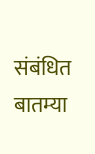संबंधित बातम्या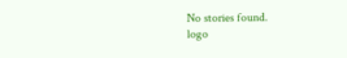No stories found.
logo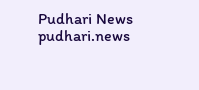Pudhari News
pudhari.news